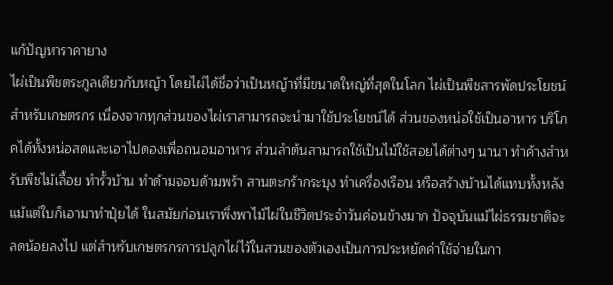แก้ปัญหาราคายาง
ไผ่เป็นพืชตระกูลเดียวกับหญ้า โดยไผ่ได้ชื่อว่าเป็นหญ้าที่มีขนาดใหญ่ที่สุดในโลก ไผ่เป็นพืชสารพัดประโยชน์สำหรับเกษตรกร เนื่องจากทุกส่วนของไผ่เราสามารถจะนำมาใช้ประโยชน์ได้ ส่วนของหน่อใช้เป็นอาหาร บริโภคได้ทั้งหน่อสดและเอาไปดองเพื่อถนอมอาหาร ส่วนลำต้นสามารถใช้เป็นไม้ใช้สอยได้ต่างๆ นานา ทำค้างสำหรับพืชไม้เลื้อย ทำรั้วบ้าน ทำด้ามจอบด้ามพร้า สานตะกร้ากระบุง ทำเครื่องเรือน หรือสร้างบ้านได้แทบทั้งหลัง แม้แต่ใบก็เอามาทำปุ๋ยได้ ในสมัยก่อนเราพึ่งพาไม้ไผ่ในชีวิตประจำวันค่อนข้างมาก ปัจจุบันแม้ไผ่ธรรมชาติจะลดน้อยลงไป แต่สำหรับเกษตรกรการปลูกไผ่ไว้ในสวนของตัวเองเป็นการประหยัดค่าใช้จ่ายในกา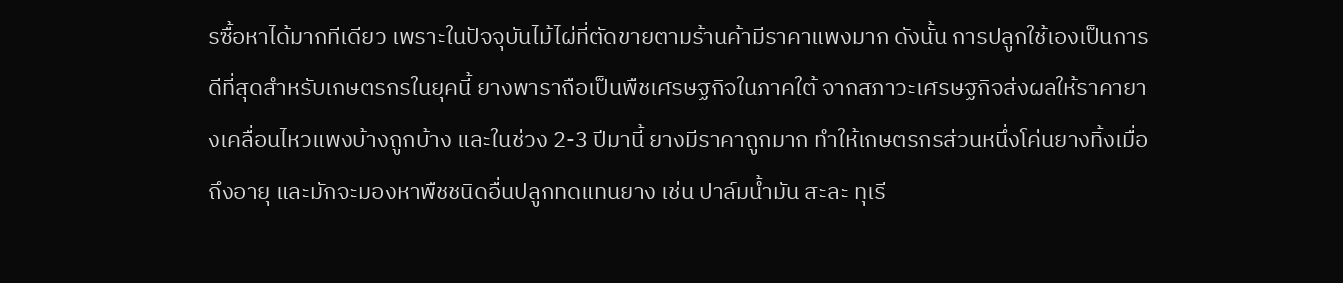รซื้อหาได้มากทีเดียว เพราะในปัจจุบันไม้ไผ่ที่ตัดขายตามร้านค้ามีราคาแพงมาก ดังนั้น การปลูกใช้เองเป็นการดีที่สุดสำหรับเกษตรกรในยุคนี้ ยางพาราถือเป็นพืชเศรษฐกิจในภาคใต้ จากสภาวะเศรษฐกิจส่งผลให้ราคายางเคลื่อนไหวแพงบ้างถูกบ้าง และในช่วง 2-3 ปีมานี้ ยางมีราคาถูกมาก ทำให้เกษตรกรส่วนหนึ่งโค่นยางทิ้งเมื่อถึงอายุ และมักจะมองหาพืชชนิดอื่นปลูกทดแทนยาง เช่น ปาล์มน้ำมัน สะละ ทุเรี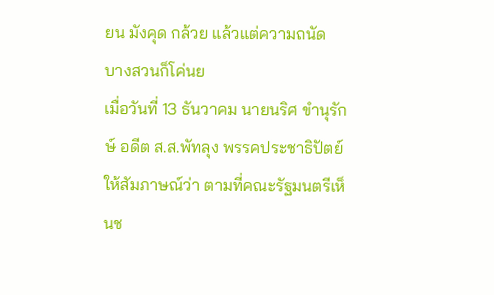ยน มังคุด กล้วย แล้วแต่ความถนัด บางสวนก็โค่นย
เมื่อวันที่ 13 ธันวาคม นายนริศ ขำนุรักษ์ อดีต ส.ส.พัทลุง พรรคประชาธิปัตย์ ให้สัมภาษณ์ว่า ตามที่คณะรัฐมนตรีเห็นช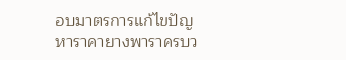อบมาตรการแก้ไขปัญหาราคายางพาราครบว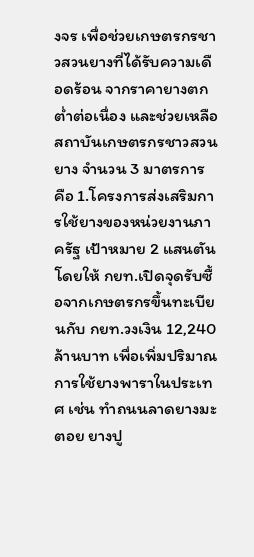งจร เพื่อช่วยเกษตรกรชาวสวนยางที่ได้รับความเดือดร้อน จากราคายางตกต่ำต่อเนื่อง และช่วยเหลือสถาบันเกษตรกรชาวสวนยาง จำนวน 3 มาตรการ คือ 1.โครงการส่งเสริมการใช้ยางของหน่วยงานภาครัฐ เป้าหมาย 2 แสนตัน โดยให้ กยท.เปิดจุดรับซื้อจากเกษตรกรขึ้นทะเบียนกับ กยท.วงเงิน 12,240 ล้านบาท เพื่อเพิ่มปริมาณการใช้ยางพาราในประเทศ เช่น ทำถนนลาดยางมะตอย ยางปู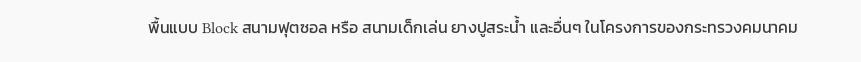พื้นแบบ Block สนามฟุตซอล หรือ สนามเด็กเล่น ยางปูสระน้ำ และอื่นๆ ในโครงการของกระทรวงคมนาคม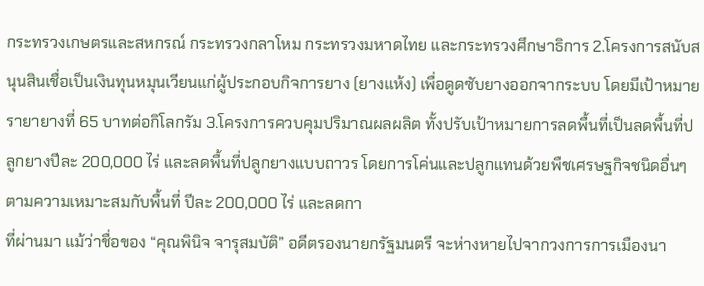กระทรวงเกษตรและสหกรณ์ กระทรวงกลาโหม กระทรวงมหาดไทย และกระทรวงศึกษาธิการ 2.โครงการสนับสนุนสินเชื่อเป็นเงินทุนหมุนเวียนแก่ผู้ประกอบกิจการยาง (ยางแห้ง) เพื่อดูดซับยางออกจากระบบ โดยมีเป้าหมายรายายางที่ 65 บาทต่อกิโลกรัม 3.โครงการควบคุมปริมาณผลผลิต ทั้งปรับเป้าหมายการลดพื้นที่เป็นลดพื้นที่ปลูกยางปีละ 200,000 ไร่ และลดพื้นที่ปลูกยางแบบถาวร โดยการโค่นและปลูกแทนด้วยพืชเศรษฐกิจชนิดอื่นๆ ตามความเหมาะสมกับพื้นที่ ปีละ 200,000 ไร่ และลดกา
ที่ผ่านมา แม้ว่าชื่อของ “คุณพินิจ จารุสมบัติ” อดีตรองนายกรัฐมนตรี จะห่างหายไปจากวงการการเมืองนา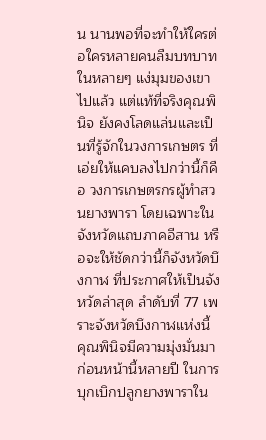น นานพอที่จะทำให้ใครต่อใครหลายคนลืมบทบาทในหลายๆ แง่มุมของเขาไปแล้ว แต่แท้ที่จริงคุณพินิจ ยังคงโลดแล่นและเป็นที่รู้จักในวงการเกษตร ที่เอ่ยให้แคบลงไปกว่านี้ก็คือ วงการเกษตรกรผู้ทำสวนยางพารา โดยเฉพาะในจังหวัดแถบภาคอีสาน หรือจะให้ชัดกว่านี้ก็จังหวัดบึงกาฬ ที่ประกาศให้เป็นจังหวัดล่าสุด ลำดับที่ 77 เพราะจังหวัดบึงกาฬแห่งนี้ คุณพินิจมีความมุ่งมั่นมาก่อนหน้านี้หลายปี ในการบุกเบิกปลูกยางพาราใน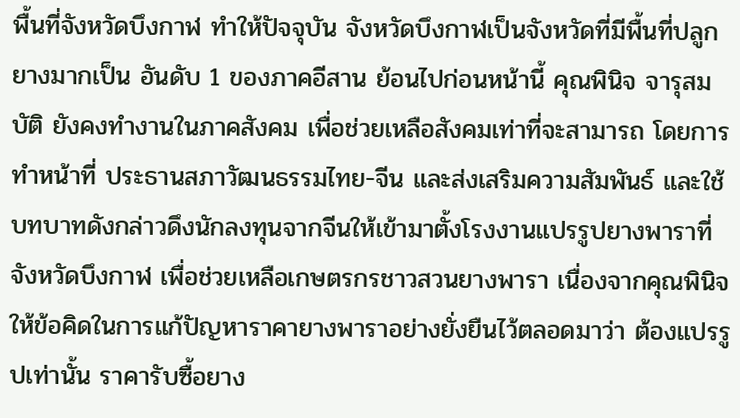พื้นที่จังหวัดบึงกาฬ ทำให้ปัจจุบัน จังหวัดบึงกาฬเป็นจังหวัดที่มีพื้นที่ปลูกยางมากเป็น อันดับ 1 ของภาคอีสาน ย้อนไปก่อนหน้านี้ คุณพินิจ จารุสมบัติ ยังคงทำงานในภาคสังคม เพื่อช่วยเหลือสังคมเท่าที่จะสามารถ โดยการทำหน้าที่ ประธานสภาวัฒนธรรมไทย-จีน และส่งเสริมความสัมพันธ์ และใช้บทบาทดังกล่าวดึงนักลงทุนจากจีนให้เข้ามาตั้งโรงงานแปรรูปยางพาราที่จังหวัดบึงกาฬ เพื่อช่วยเหลือเกษตรกรชาวสวนยางพารา เนื่องจากคุณพินิจให้ข้อคิดในการแก้ปัญหาราคายางพาราอย่างยั่งยืนไว้ตลอดมาว่า ต้องแปรรูปเท่านั้น ราคารับซื้อยาง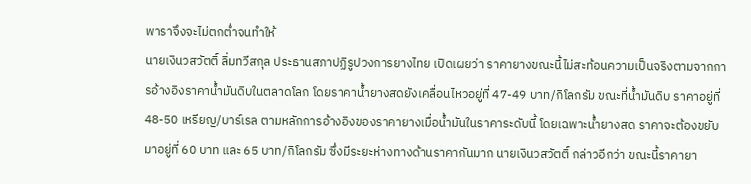พาราจึงจะไม่ตกต่ำจนทำให้
นายเงินวสวัตติ์ ลิ่มทวีสกุล ประธานสภาปฏิรูปวงการยางไทย เปิดเผยว่า ราคายางขณะนี้ไม่สะท้อนความเป็นจริงตามจากการอ้างอิงราคาน้ำมันดิบในตลาดโลก โดยราคาน้ำยางสดยังเคลื่อนไหวอยู่ที่ 47-49 บาท/กิโลกรัม ขณะที่น้ำมันดิบ ราคาอยู่ที่ 48-50 เหรียญ/บาร์เรล ตามหลักการอ้างอิงของราคายางเมื่อน้ำมันในราคาระดับนี้ โดยเฉพาะน้ำยางสด ราคาจะต้องขยับมาอยู่ที่ 60 บาท และ 65 บาท/กิโลกรัม ซึ่งมีระยะห่างทางด้านราคากันมาก นายเงินวสวัตติ์ กล่าวอีกว่า ขณะนี้ราคายา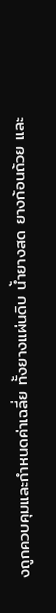งถูกควบคุมและกำหนดค่าเฉลี่ย ทั้งยางแผ่นดิบ น้ำยางสด ยางก้อนถ้วย และ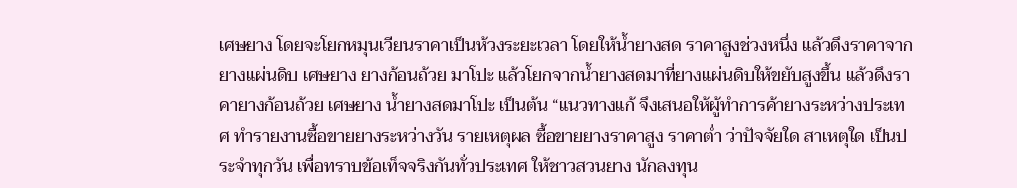เศษยาง โดยจะโยกหมุนเวียนราคาเป็นห้วงระยะเวลา โดยให้น้ำยางสด ราคาสูงช่วงหนึ่ง แล้วดึงราคาจากยางแผ่นดิบ เศษยาง ยางก้อนถ้วย มาโปะ แล้วโยกจากน้ำยางสดมาที่ยางแผ่นดิบให้ขยับสูงขึ้น แล้วดึงราคายางก้อนถ้วย เศษยาง น้ำยางสดมาโปะ เป็นต้น “แนวทางแก้ จึงเสนอให้ผู้ทำการค้ายางระหว่างประเทศ ทำรายงานซื้อขายยางระหว่างวัน รายเหตุผล ซื้อขายยางราคาสูง ราคาต่ำ ว่าปัจจัยใด สาเหตุใด เป็นประจำทุกวัน เพื่อทราบข้อเท็จจริงกันทั่วประเทศ ให้ชาวสวนยาง นักลงทุน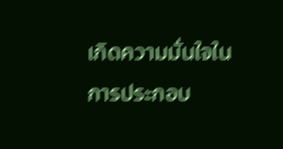เกิดความมั่นใจในการประกอบ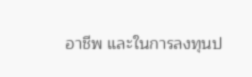อาชีพ และในการลงทุนป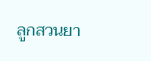ลูกสวนยา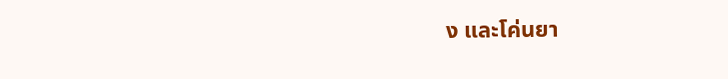ง และโค่นยา